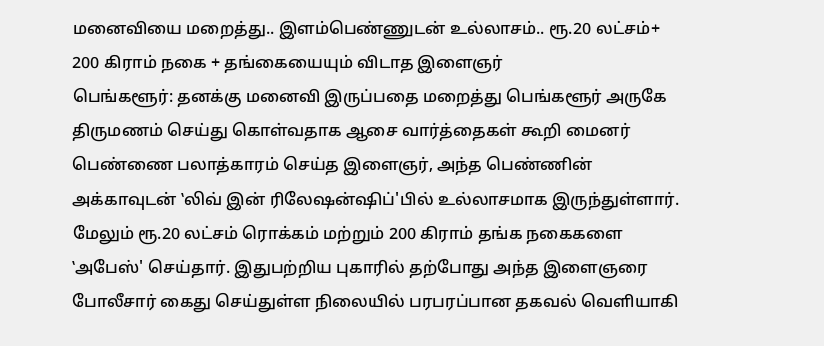மனைவியை மறைத்து.. இளம்பெண்ணுடன் உல்லாசம்.. ரூ.20 லட்சம்+ 200 கிராம் நகை + தங்கையையும் விடாத இளைஞர்
பெங்களூர்: தனக்கு மனைவி இருப்பதை மறைத்து பெங்களூர் அருகே திருமணம் செய்து கொள்வதாக ஆசை வார்த்தைகள் கூறி மைனர் பெண்ணை பலாத்காரம் செய்த இளைஞர், அந்த பெண்ணின் அக்காவுடன் ‛லிவ் இன் ரிலேஷன்ஷிப்'பில் உல்லாசமாக இருந்துள்ளார். மேலும் ரூ.20 லட்சம் ரொக்கம் மற்றும் 200 கிராம் தங்க நகைகளை ‛அபேஸ்' செய்தார். இதுபற்றிய புகாரில் தற்போது அந்த இளைஞரை போலீசார் கைது செய்துள்ள நிலையில் பரபரப்பான தகவல் வெளியாகி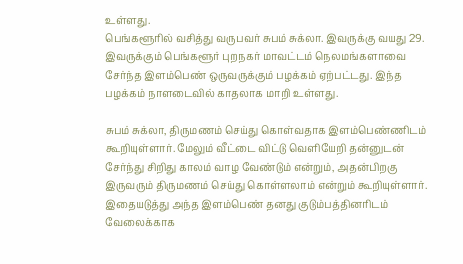உள்ளது.
பெங்களூரில் வசித்து வருபவர் சுபம் சுக்லா. இவருக்கு வயது 29. இவருக்கும் பெங்களூர் புறநகர் மாவட்டம் நெலமங்களாவை சேர்ந்த இளம்பெண் ஒருவருக்கும் பழக்கம் ஏற்பட்டது. இந்த பழக்கம் நாளடைவில் காதலாக மாறி உள்ளது.

சுபம் சுக்லா, திருமணம் செய்து கொள்வதாக இளம்பெண்ணிடம் கூறியுள்ளார். மேலும் வீட்டை விட்டு வெளியேறி தன்னுடன் சேர்ந்து சிறிது காலம் வாழ வேண்டும் என்றும், அதன்பிறகு இருவரும் திருமணம் செய்து கொள்ளலாம் என்றும் கூறியுள்ளார்.
இதையடுத்து அந்த இளம்பெண் தனது குடும்பத்தினரிடம் வேலைக்காக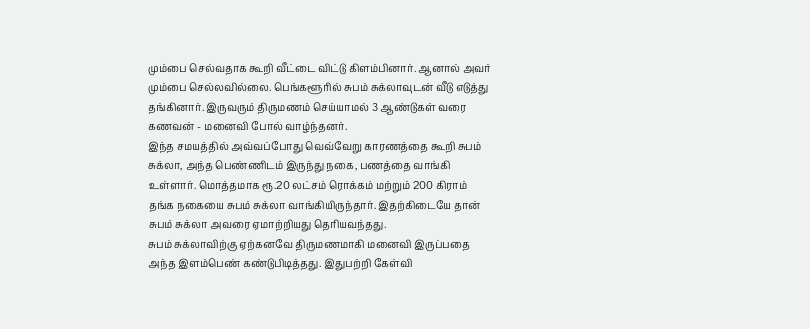மும்பை செல்வதாக கூறி வீட்டை விட்டு கிளம்பினார். ஆனால் அவர் மும்பை செல்லவில்லை. பெங்களூரில் சுபம் சுக்லாவுடன் வீடு எடுத்து தங்கினார். இருவரும் திருமணம் செய்யாமல் 3 ஆண்டுகள் வரை கணவன் - மனைவி போல் வாழ்ந்தனர்.
இந்த சமயத்தில் அவ்வப்போது வெவ்வேறு காரணத்தை கூறி சுபம் சுக்லா, அந்த பெண்ணிடம் இருந்து நகை, பணத்தை வாங்கி உள்ளார். மொத்தமாக ரூ.20 லட்சம் ரொக்கம் மற்றும் 200 கிராம் தங்க நகையை சுபம் சுக்லா வாங்கியிருந்தார். இதற்கிடையே தான் சுபம் சுக்லா அவரை ஏமாற்றியது தெரியவந்தது.
சுபம் சுக்லாவிற்கு ஏற்கனவே திருமணமாகி மனைவி இருப்பதை அந்த இளம்பெண் கண்டுபிடித்தது. இதுபற்றி கேள்வி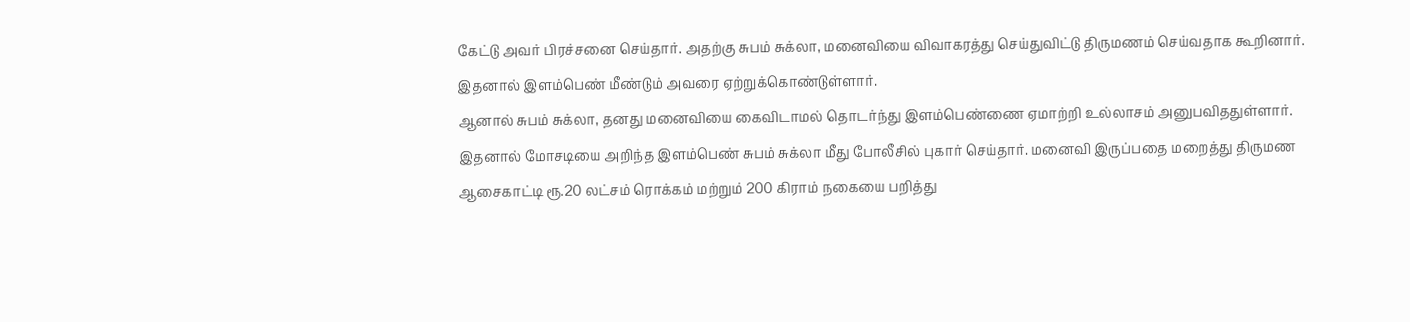கேட்டு அவர் பிரச்சனை செய்தார். அதற்கு சுபம் சுக்லா, மனைவியை விவாகரத்து செய்துவிட்டு திருமணம் செய்வதாக கூறினார். இதனால் இளம்பெண் மீண்டும் அவரை ஏற்றுக்கொண்டுள்ளார்.
ஆனால் சுபம் சுக்லா, தனது மனைவியை கைவிடாமல் தொடர்ந்து இளம்பெண்ணை ஏமாற்றி உல்லாசம் அனுபவிததுள்ளார். இதனால் மோசடியை அறிந்த இளம்பெண் சுபம் சுக்லா மீது போலீசில் புகார் செய்தார். மனைவி இருப்பதை மறைத்து திருமண ஆசைகாட்டி ரூ.20 லட்சம் ரொக்கம் மற்றும் 200 கிராம் நகையை பறித்து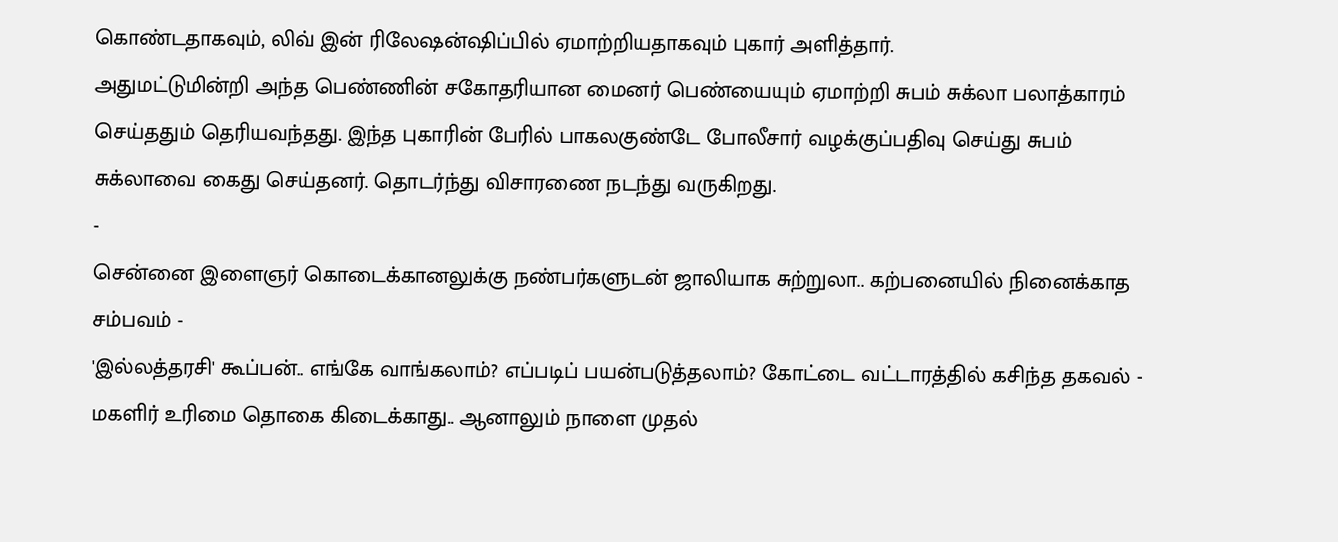கொண்டதாகவும், லிவ் இன் ரிலேஷன்ஷிப்பில் ஏமாற்றியதாகவும் புகார் அளித்தார்.
அதுமட்டுமின்றி அந்த பெண்ணின் சகோதரியான மைனர் பெண்யையும் ஏமாற்றி சுபம் சுக்லா பலாத்காரம் செய்ததும் தெரியவந்தது. இந்த புகாரின் பேரில் பாகலகுண்டே போலீசார் வழக்குப்பதிவு செய்து சுபம் சுக்லாவை கைது செய்தனர். தொடர்ந்து விசாரணை நடந்து வருகிறது.
-
சென்னை இளைஞர் கொடைக்கானலுக்கு நண்பர்களுடன் ஜாலியாக சுற்றுலா.. கற்பனையில் நினைக்காத சம்பவம் -
'இல்லத்தரசி' கூப்பன்.. எங்கே வாங்கலாம்? எப்படிப் பயன்படுத்தலாம்? கோட்டை வட்டாரத்தில் கசிந்த தகவல் -
மகளிர் உரிமை தொகை கிடைக்காது.. ஆனாலும் நாளை முதல்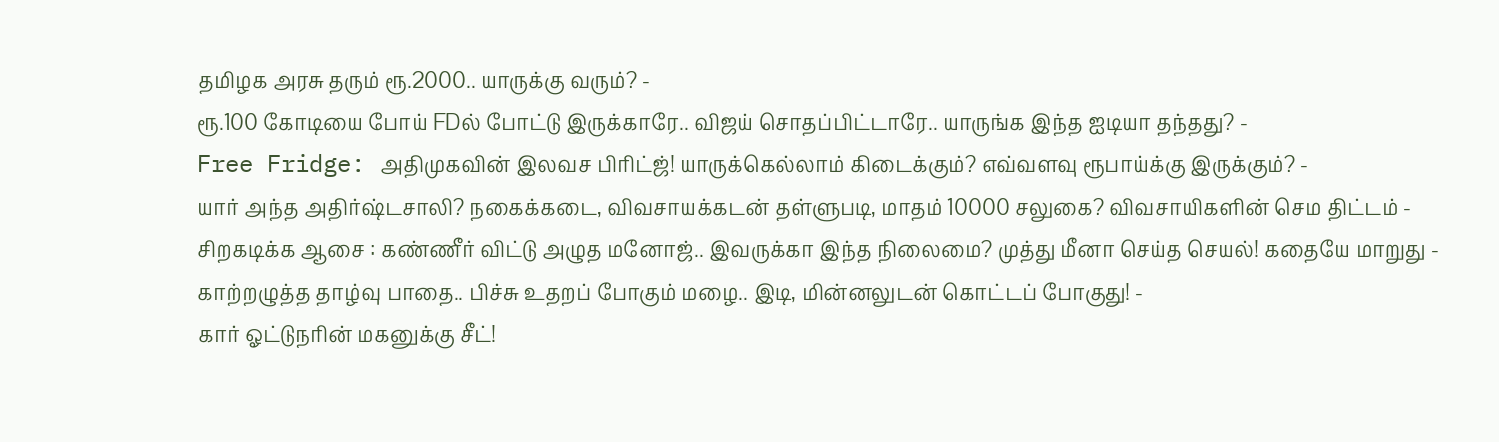தமிழக அரசு தரும் ரூ.2000.. யாருக்கு வரும்? -
ரூ.100 கோடியை போய் FDல் போட்டு இருக்காரே.. விஜய் சொதப்பிட்டாரே.. யாருங்க இந்த ஐடியா தந்தது? -
Free Fridge: அதிமுகவின் இலவச பிரிட்ஜ்! யாருக்கெல்லாம் கிடைக்கும்? எவ்வளவு ரூபாய்க்கு இருக்கும்? -
யார் அந்த அதிர்ஷ்டசாலி? நகைக்கடை, விவசாயக்கடன் தள்ளுபடி, மாதம் 10000 சலுகை? விவசாயிகளின் செம திட்டம் -
சிறகடிக்க ஆசை : கண்ணீர் விட்டு அழுத மனோஜ்.. இவருக்கா இந்த நிலைமை? முத்து மீனா செய்த செயல்! கதையே மாறுது -
காற்றழுத்த தாழ்வு பாதை.. பிச்சு உதறப் போகும் மழை.. இடி, மின்னலுடன் கொட்டப் போகுது! -
கார் ஓட்டுநரின் மகனுக்கு சீட்!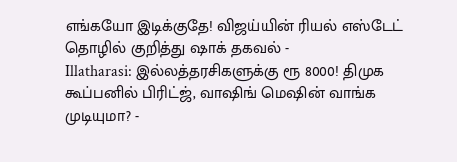எங்கயோ இடிக்குதே! விஜய்யின் ரியல் எஸ்டேட் தொழில் குறித்து ஷாக் தகவல் -
Illatharasi: இல்லத்தரசிகளுக்கு ரூ 8000! திமுக கூப்பனில் பிரிட்ஜ், வாஷிங் மெஷின் வாங்க முடியுமா? -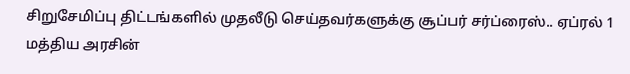சிறுசேமிப்பு திட்டங்களில் முதலீடு செய்தவர்களுக்கு சூப்பர் சர்ப்ரைஸ்.. ஏப்ரல் 1 மத்திய அரசின்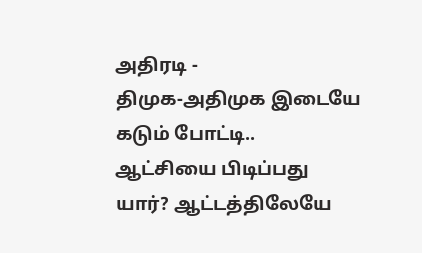அதிரடி -
திமுக-அதிமுக இடையே கடும் போட்டி.. ஆட்சியை பிடிப்பது யார்? ஆட்டத்திலேயே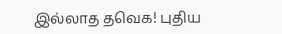இல்லாத தவெக! புதிய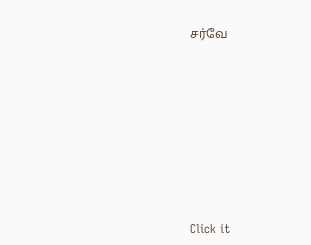சர்வே












Click it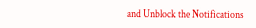and Unblock the Notifications